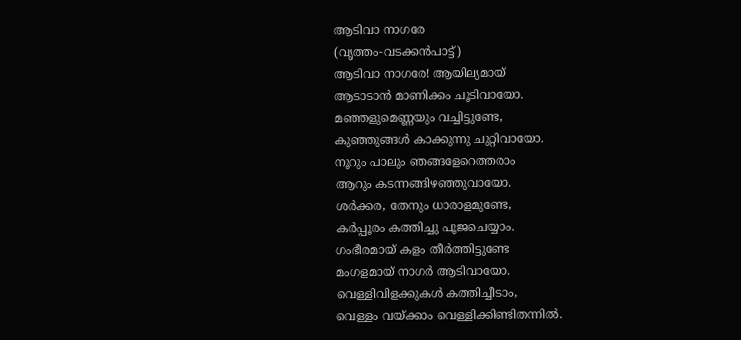ആടിവാ നാഗരേ
(വൃത്തം-വടക്കൻപാട്ട്)
ആടിവാ നാഗരേ! ആയില്യമായ്
ആടാടാൻ മാണിക്കം ചൂടിവായോ.
മഞ്ഞളുമെണ്ണയും വച്ചിട്ടുണ്ടേ,
കുഞ്ഞുങ്ങൾ കാക്കുന്നു ചുറ്റിവായോ.
നൂറും പാലും ഞങ്ങളേറെത്തരാം
ആറും കടന്നങ്ങിഴഞ്ഞുവായോ.
ശർക്കര, തേനും ധാരാളമുണ്ടേ,
കർപ്പൂരം കത്തിച്ചു പൂജചെയ്യാം.
ഗംഭീരമായ് കളം തീർത്തിട്ടുണ്ടേ
മംഗളമായ് നാഗർ ആടിവായോ.
വെള്ളിവിളക്കുകൾ കത്തിച്ചീടാം,
വെള്ളം വയ്ക്കാം വെള്ളിക്കിണ്ടിതന്നിൽ.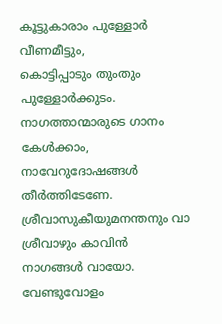കൂട്ടുകാരാം പുള്ളോർ വീണമീട്ടും,
കൊട്ടിപ്പാടും തുംതും പുള്ളോർക്കുടം.
നാഗത്താന്മാരുടെ ഗാനം കേൾക്കാം,
നാവേറുദോഷങ്ങൾ തീർത്തിടേണേ.
ശ്രീവാസുകീയുമനന്തനും വാ
ശ്രീവാഴും കാവിൻ നാഗങ്ങൾ വായോ.
വേണ്ടുവോളം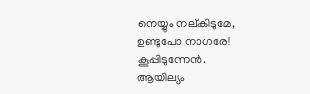നെയ്യും നല്കിടുമേ,
ഉണ്ടുപോ നാഗരേ! കൂപ്പിടുന്നേൻ.
ആയില്യം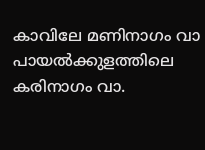കാവിലേ മണിനാഗം വാ
പായൽക്കുളത്തിലെ കരിനാഗം വാ.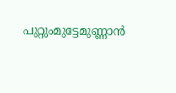പുറ്റുംമുട്ടേമുണ്ണാൻ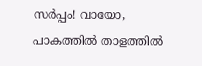സർപ്പം! വായോ,
പാകത്തിൽ താളത്തിൽ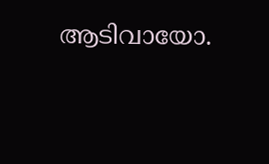ആടിവായോ.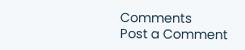Comments
Post a Comment